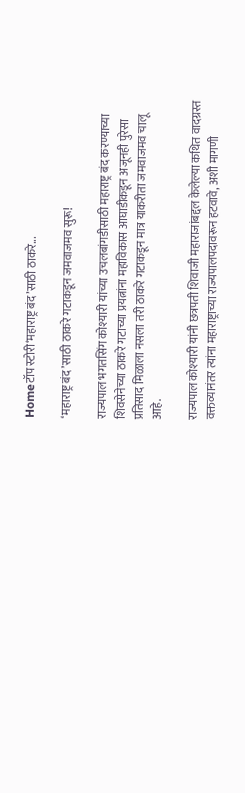Homeटॉप स्टोरी‘महाराष्ट्र बंद’साठी ठाकरे...

‘महाराष्ट्र बंद’साठी ठाकरे गटाकडून जमवाजमव सुरू!

राज्यपाल भगतसिंग कोश्यारी यांच्या उचलबांगडीसाठी महाराष्ट्र बंद करण्याच्या शिवसेनेच्या ठाकरे गटाच्या प्रयत्नांना महाविकास आघाडीकडून अजूनही पुरेसा प्रतिसाद मिळाला नसला तरी ठाकरे गटाकडून मात्र याकरीता जमवाजमव चालू आहे.

राज्यपाल कोश्यारी यांनी छत्रपती शिवाजी महाराजांबद्दल केलेल्या कथित वादग्रस्त वक्तव्यानंतर त्यांना महाराष्ट्राच्या राज्यपालपदावरून हटवावे, अशी मागणी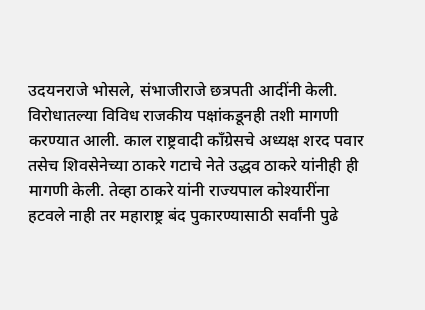उदयनराजे भोसले, संभाजीराजे छत्रपती आदींनी केली. विरोधातल्या विविध राजकीय पक्षांकडूनही तशी मागणी करण्यात आली. काल राष्ट्रवादी काँग्रेसचे अध्यक्ष शरद पवार तसेच शिवसेनेच्या ठाकरे गटाचे नेते उद्धव ठाकरे यांनीही ही मागणी केली. तेव्हा ठाकरे यांनी राज्यपाल कोश्यारींना हटवले नाही तर महाराष्ट्र बंद पुकारण्यासाठी सर्वांनी पुढे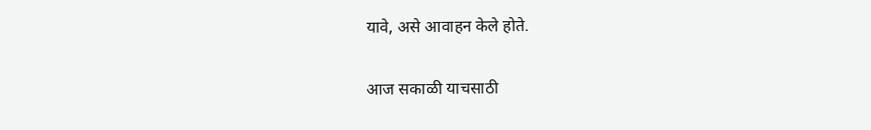यावे, असे आवाहन केले होते.

आज सकाळी याचसाठी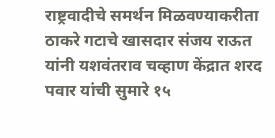राष्ट्रवादीचे समर्थन मिळवण्याकरीता ठाकरे गटाचे खासदार संजय राऊत यांनी यशवंतराव चव्हाण केंद्रात शरद पवार यांची सुमारे १५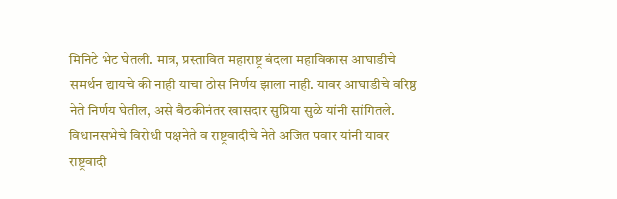मिनिटे भेट घेतली. मात्र, प्रस्तावित महाराष्ट्र बंदला महाविकास आघाडीचे समर्थन द्यायचे की नाही याचा ठोस निर्णय झाला नाही. यावर आघाडीचे वरिष्ठ नेते निर्णय घेतील, असे बैठकीनंतर खासदार सुप्रिया सुळे यांनी सांगितले. विधानसभेचे विरोधी पक्षनेते व राष्ट्रवादीचे नेते अजित पवार यांनी यावर राष्ट्रवादी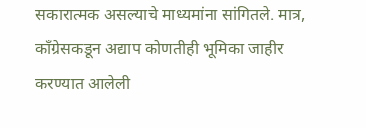सकारात्मक असल्याचे माध्यमांना सांगितले. मात्र, काँग्रेसकडून अद्याप कोणतीही भूमिका जाहीर करण्यात आलेली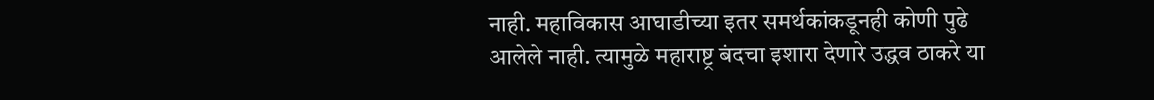नाही. महाविकास आघाडीच्या इतर समर्थकांकडूनही कोणी पुढे आलेले नाही. त्यामुळे महाराष्ट्र बंदचा इशारा देणारे उद्धव ठाकरे या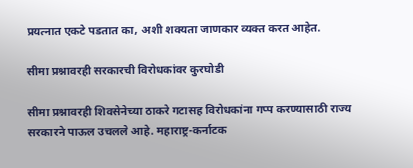प्रयत्नात एकटे पडतात का, अशी शक्यता जाणकार व्यक्त करत आहेत.

सीमा प्रश्नावरही सरकारची विरोधकांवर कुरघोडी

सीमा प्रश्नावरही शिवसेनेच्या ठाकरे गटासह विरोधकांना गप्प करण्यासाठी राज्य सरकारने पाऊल उचलले आहे. महाराष्ट्र-कर्नाटक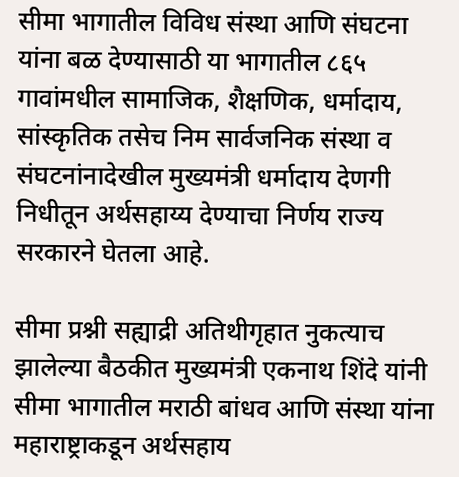सीमा भागातील विविध संस्था आणि संघटना यांना बळ देण्यासाठी या भागातील ८६५ गावांमधील सामाजिक, शैक्षणिक, धर्मादाय, सांस्कृतिक तसेच निम सार्वजनिक संस्था व संघटनांनादेखील मुख्यमंत्री धर्मादाय देणगी निधीतून अर्थसहाय्य देण्याचा निर्णय राज्य सरकारने घेतला आहे.

सीमा प्रश्नी सह्याद्री अतिथीगृहात नुकत्याच झालेल्या बैठकीत मुख्यमंत्री एकनाथ शिंदे यांनी सीमा भागातील मराठी बांधव आणि संस्था यांना महाराष्ट्राकडून अर्थसहाय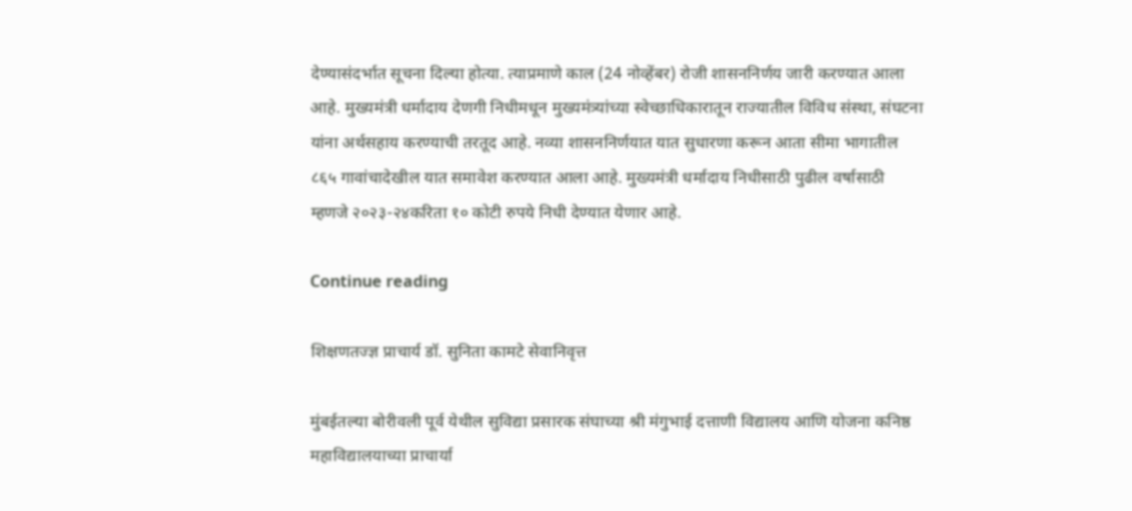देण्यासंदर्भात सूचना दिल्या होत्या. त्याप्रमाणे काल (24 नोव्हेंबर) रोजी शासननिर्णय जारी करण्यात आला आहे. मुख्यमंत्री धर्मादाय देणगी निधीमधून मुख्यमंत्र्यांच्या स्वेच्छाधिकारातून राज्यातील विविध संस्था, संघटना यांना अर्थसहाय करण्याची तरतूद आहे. नव्या शासननिर्णयात यात सुधारणा करून आता सीमा भागातील ८६५ गावांचादेखील यात समावेश करण्यात आला आहे. मुख्यमंत्री धर्मादाय निधीसाठी पुढील वर्षासाठी म्हणजे २०२३-२४करिता १० कोटी रुपये निधी देण्यात येणार आहे.

Continue reading

शिक्षणतज्ज्ञ प्राचार्य डॉ. सुनिता कामटे सेवानिवृत्त

मुंबईतल्या बोरीवली पूर्व येथील सुविद्या प्रसारक संघाच्या श्री मंगुभाई दत्ताणी विद्यालय आणि योजना कनिष्ठ महाविद्यालयाच्या प्राचार्या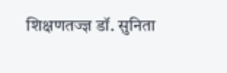शिक्षणतज्ज्ञ डॉ. सुनिता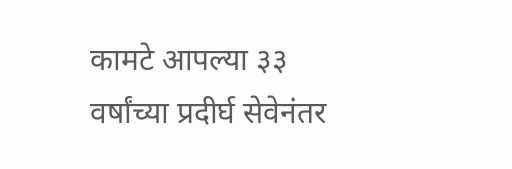कामटे आपल्या ३३ वर्षांच्या प्रदीर्घ सेवेनंतर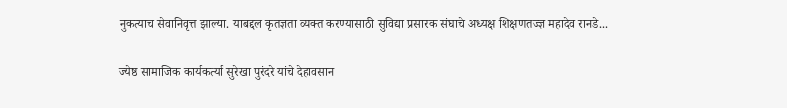नुकत्याच सेवानिवृत्त झाल्या. याबद्दल कृतज्ञता व्यक्त करण्यासाठी सुविद्या प्रसारक संघाचे अध्यक्ष शिक्षणतज्ज्ञ महादेव रानडे...

ज्येष्ठ सामाजिक कार्यकर्त्या सुरेखा पुरंदरे यांचे देहावसान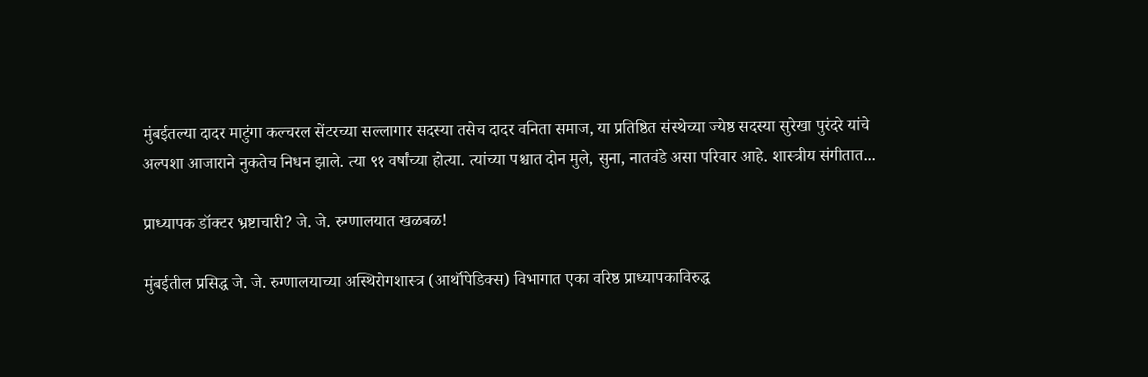मुंबईतल्या दादर माटुंगा कल्चरल सेंटरच्या सल्लागार सदस्या तसेच दादर वनिता समाज, या प्रतिष्ठित संस्थेच्या ज्येष्ठ सदस्या सुरेखा पुरंदरे यांचे अल्पशा आजाराने नुकतेच निधन झाले. त्या ९१ वर्षांच्या होत्या. त्यांच्या पश्चात दोन मुले, सुना, नातवंडे असा परिवार आहे. शास्त्रीय संगीतात...

प्राध्यापक डॉक्टर भ्रष्टाचारी? जे. जे. रुग्णालयात खळबळ!

मुंबईतील प्रसिद्ध जे. जे. रुग्णालयाच्या अस्थिरोगशास्त्र (आर्थॉपेडिक्स) विभागात एका वरिष्ठ प्राध्यापकाविरुद्ध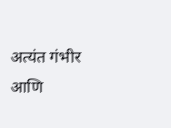अत्यंत गंभीर आणि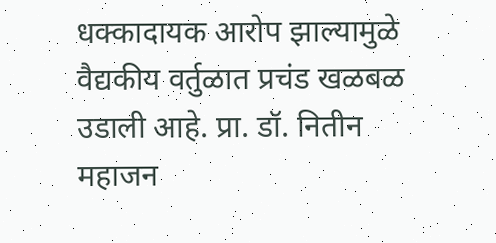धक्कादायक आरोप झाल्यामुळे वैद्यकीय वर्तुळात प्रचंड खळबळ उडाली आहे. प्रा. डॉ. नितीन महाजन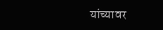यांच्यावर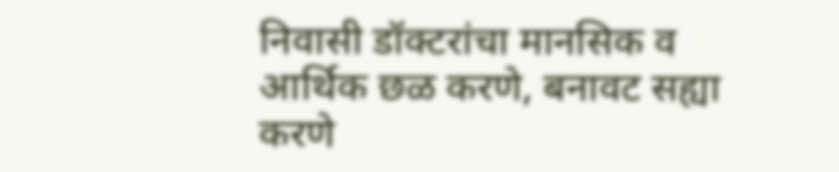निवासी डॉक्टरांचा मानसिक व आर्थिक छळ करणे, बनावट सह्या करणे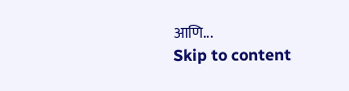आणि...
Skip to content